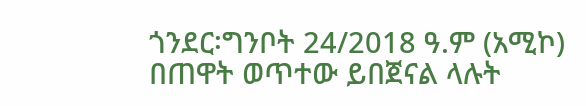ጎንደር፡ግንቦት 24/2018 ዓ.ም (አሚኮ) በጠዋት ወጥተው ይበጀናል ላሉት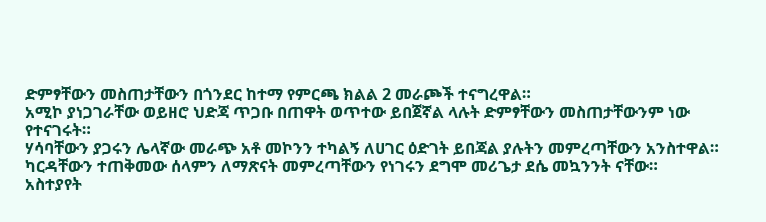ድምፃቸውን መስጠታቸውን በጎንደር ከተማ የምርጫ ክልል 2 መራጮች ተናግረዋል።
አሚኮ ያነጋገራቸው ወይዘሮ ህድጃ ጥጋቡ በጠዋት ወጥተው ይበጀኛል ላሉት ድምፃቸውን መስጠታቸውንም ነው የተናገሩት።
ሃሳባቸውን ያጋሩን ሌላኛው መራጭ አቶ መኮንን ተካልኝ ለሀገር ዕድገት ይበጃል ያሉትን መምረጣቸውን አንስተዋል።
ካርዳቸውን ተጠቅመው ሰላምን ለማጽናት መምረጣቸውን የነገሩን ደግሞ መሪጌታ ደሴ መኳንንት ናቸው።
አስተያየት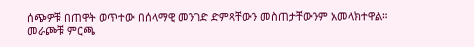ሰጭዎቹ በጠዋት ወጥተው በሰላማዊ መንገድ ድምጻቸውን መስጠታቸውንም አመላክተዋል።
መራጮቹ ምርጫ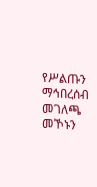የሥልጡን ማኅበረሰብ መገለጫ መኾኑን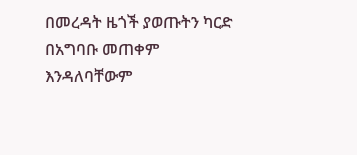በመረዳት ዜጎች ያወጡትን ካርድ በአግባቡ መጠቀም እንዳለባቸውም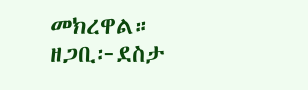መክረዋል።
ዘጋቢ፦ደስታ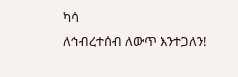ካሳ
ለኅብረተሰብ ለውጥ እንተጋለን!